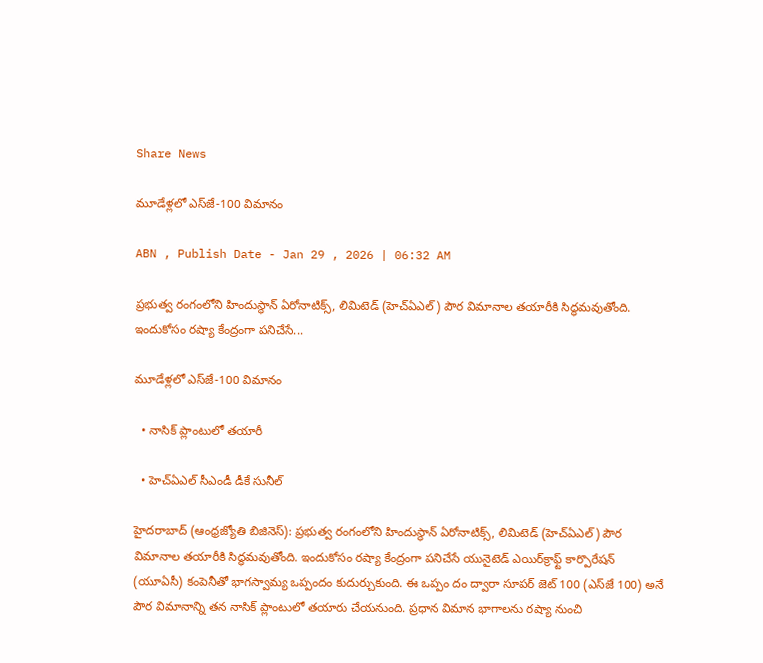Share News

మూడేళ్లలో ఎస్‌జే-100 విమానం

ABN , Publish Date - Jan 29 , 2026 | 06:32 AM

ప్రభుత్వ రంగంలోని హిందుస్థాన్‌ ఏరోనాటిక్స్‌, లిమిటెడ్‌ (హెచ్‌ఏఎల్‌) పౌర విమానాల తయారీకి సిద్ధమవుతోంది. ఇందుకోసం రష్యా కేంద్రంగా పనిచేసే...

మూడేళ్లలో ఎస్‌జే-100 విమానం

  • నాసిక్‌ ప్లాంటులో తయారీ

  • హెచ్‌ఏఎల్‌ సీఎండీ డీకే సునీల్‌

హైదరాబాద్‌ (ఆంధ్రజ్యోతి బిజినెస్‌): ప్రభుత్వ రంగంలోని హిందుస్థాన్‌ ఏరోనాటిక్స్‌, లిమిటెడ్‌ (హెచ్‌ఏఎల్‌) పౌర విమానాల తయారీకి సిద్ధమవుతోంది. ఇందుకోసం రష్యా కేంద్రంగా పనిచేసే యునైటెడ్‌ ఎయిర్‌క్రాఫ్ట్‌ కార్పొరేషన్‌ (యూఏసీ) కంపెనీతో భాగస్వామ్య ఒప్పందం కుదుర్చుకుంది. ఈ ఒప్పం దం ద్వారా సూపర్‌ జెట్‌ 100 (ఎస్‌జే 100) అనే పౌర విమానాన్ని తన నాసిక్‌ ప్లాంటులో తయారు చేయనుంది. ప్రధాన విమాన భాగాలను రష్యా నుంచి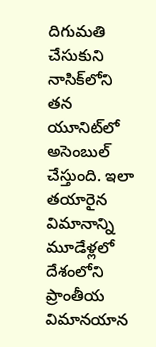దిగుమతి చేసుకుని నాసిక్‌లోని తన యూనిట్‌లో అసెంబుల్‌ చేస్తుంది. ఇలా తయారైన విమానాన్ని మూడేళ్లలో దేశంలోని ప్రాంతీయ విమానయాన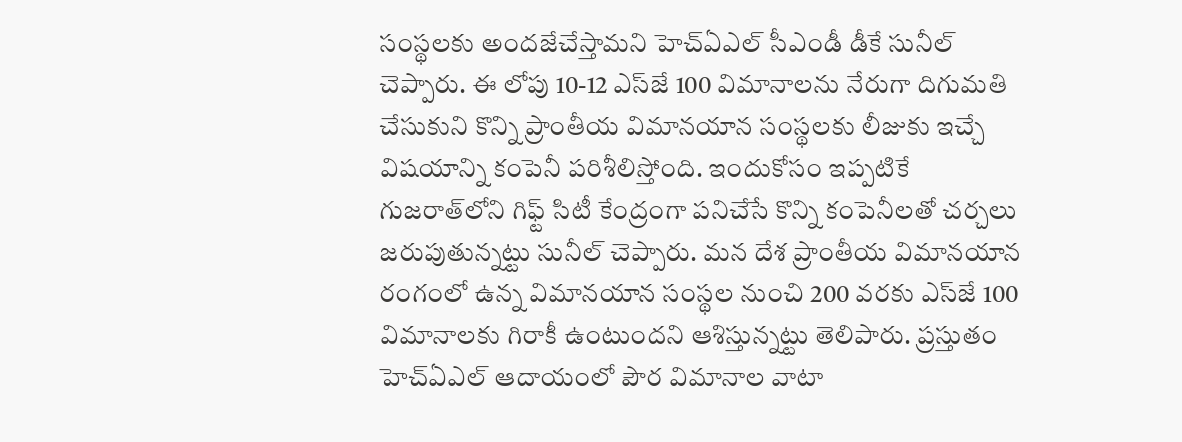సంస్థలకు అందజేచేస్తామని హెచ్‌ఏఎల్‌ సీఎండీ డీకే సునీల్‌ చెప్పారు. ఈ లోపు 10-12 ఎస్‌జే 100 విమానాలను నేరుగా దిగుమతి చేసుకుని కొన్ని ప్రాంతీయ విమానయాన సంస్థలకు లీజుకు ఇచ్చే విషయాన్ని కంపెనీ పరిశీలిస్తోంది. ఇందుకోసం ఇప్పటికే గుజరాత్‌లోని గిఫ్ట్‌ సిటీ కేంద్రంగా పనిచేసే కొన్ని కంపెనీలతో చర్చలు జరుపుతున్నట్టు సునీల్‌ చెప్పారు. మన దేశ ప్రాంతీయ విమానయాన రంగంలో ఉన్న విమానయాన సంస్థల నుంచి 200 వరకు ఎస్‌జే 100 విమానాలకు గిరాకీ ఉంటుందని ఆశిస్తున్నట్టు తెలిపారు. ప్రస్తుతం హెచ్‌ఏఎల్‌ ఆదాయంలో పౌర విమానాల వాటా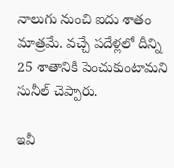నాలుగు నుంచి ఐదు శాతం మాత్రమే. వచ్చే పదేళ్లలో దీన్ని 25 శాతానికి పెంచుకుంటామని సునీల్‌ చెప్పారు.

ఇవీ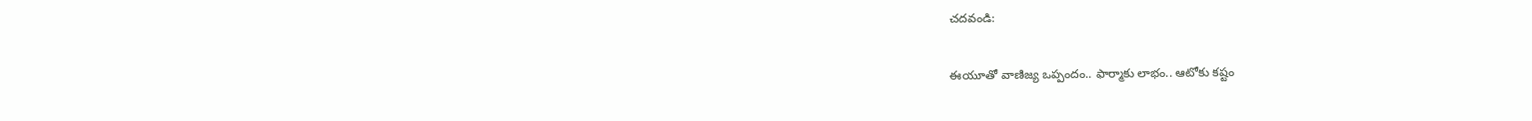చదవండి:

ఈయూతో వాణిజ్య ఒప్పందం.. ఫార్మాకు లాభం.. ఆటోకు కష్టం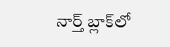నార్త్ బ్లాక్‌లో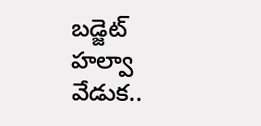బడ్జెట్ హల్వా వేడుక..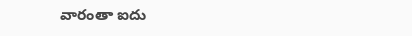వారంతా ఐదు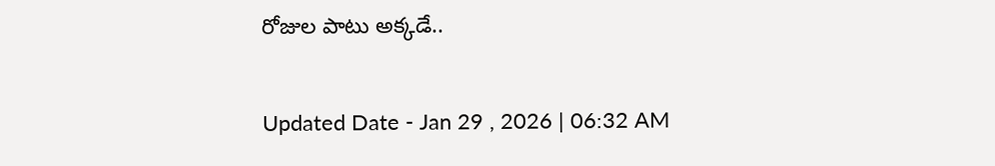రోజుల పాటు అక్కడే..

Updated Date - Jan 29 , 2026 | 06:32 AM